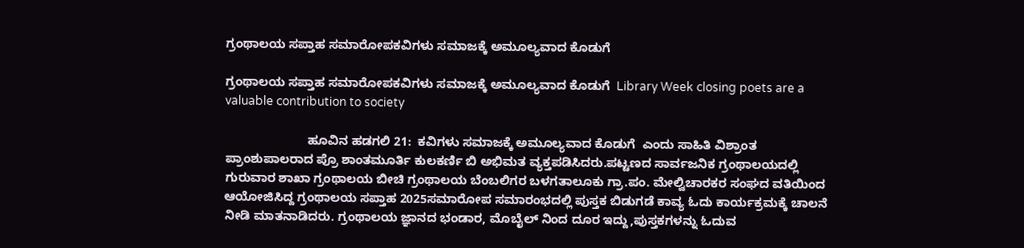ಗ್ರಂಥಾಲಯ ಸಪ್ತಾಹ ಸಮಾರೋಪಕವಿಗಳು ಸಮಾಜಕ್ಕೆ ಅಮೂಲ್ಯವಾದ ಕೊಡುಗೆ

ಗ್ರಂಥಾಲಯ ಸಪ್ತಾಹ ಸಮಾರೋಪಕವಿಗಳು ಸಮಾಜಕ್ಕೆ ಅಮೂಲ್ಯವಾದ ಕೊಡುಗೆ  Library Week closing poets are a valuable contribution to society

                        ಹೂವಿನ ಹಡಗಲಿ 21:  ಕವಿಗಳು ಸಮಾಜಕ್ಕೆ ಅಮೂಲ್ಯವಾದ ಕೊಡುಗೆ  ಎಂದು ಸಾಹಿತಿ ವಿಶ್ರಾಂತ ಪ್ರಾಂಶುಪಾಲರಾದ ಪ್ರೊ ಶಾಂತಮೂರ್ತಿ ಕುಲಕರ್ಣಿ ಬಿ ಅಭಿಮತ ವ್ಯಕ್ತಪಡಿಸಿದರು.ಪಟ್ಟಣದ ಸಾರ್ವಜನಿಕ ಗ್ರಂಥಾಲಯದಲ್ಲಿ ಗುರುವಾರ ಶಾಖಾ ಗ್ರಂಥಾಲಯ ಬೀಚಿ ಗ್ರಂಥಾಲಯ ಬೆಂಬಲಿಗರ ಬಳಗತಾಲೂಕು ಗ್ರಾ.ಪಂ. ಮೇಲ್ವಿಚಾರಕರ ಸಂಘದ ವತಿಯಿಂದ ಆಯೋಜಿಸಿದ್ದ ಗ್ರಂಥಾಲಯ ಸಪ್ತಾಹ 2025ಸಮಾರೋಪ ಸಮಾರಂಭದಲ್ಲಿ ಪುಸ್ತಕ ಬಿಡುಗಡೆ ಕಾವ್ಯ ಓದು ಕಾರ್ಯಕ್ರಮಕ್ಕೆ ಚಾಲನೆ ನೀಡಿ ಮಾತನಾಡಿದರು. ಗ್ರಂಥಾಲಯ ಜ್ಞಾನದ ಭಂಡಾರ, ಮೊಬೈಲ್ ನಿಂದ ದೂರ ಇದ್ದು,ಪುಸ್ತಕಗಳನ್ನು ಓದುವ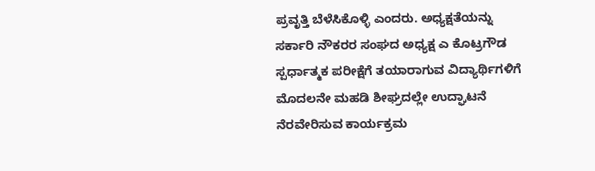ಪ್ರವೃತ್ತಿ ಬೆಳೆಸಿಕೊಳ್ಳಿ ಎಂದರು. ಅಧ್ಯಕ್ಷತೆಯನ್ನು ಸರ್ಕಾರಿ ನೌಕರರ ಸಂಘದ ಅಧ್ಯಕ್ಷ ಎ ಕೊಟ್ರಗೌಡ ಸ್ಪರ್ಧಾತ್ಮಕ ಪರೀಕ್ಷೆಗೆ ತಯಾರಾಗುವ ವಿದ್ಯಾರ್ಥಿಗಳಿಗೆ ಮೊದಲನೇ ಮಹಡಿ ಶೀಘ್ರದಲ್ಲೇ ಉದ್ಘಾಟನೆ ನೆರವೇರಿಸುವ ಕಾರ್ಯಕ್ರಮ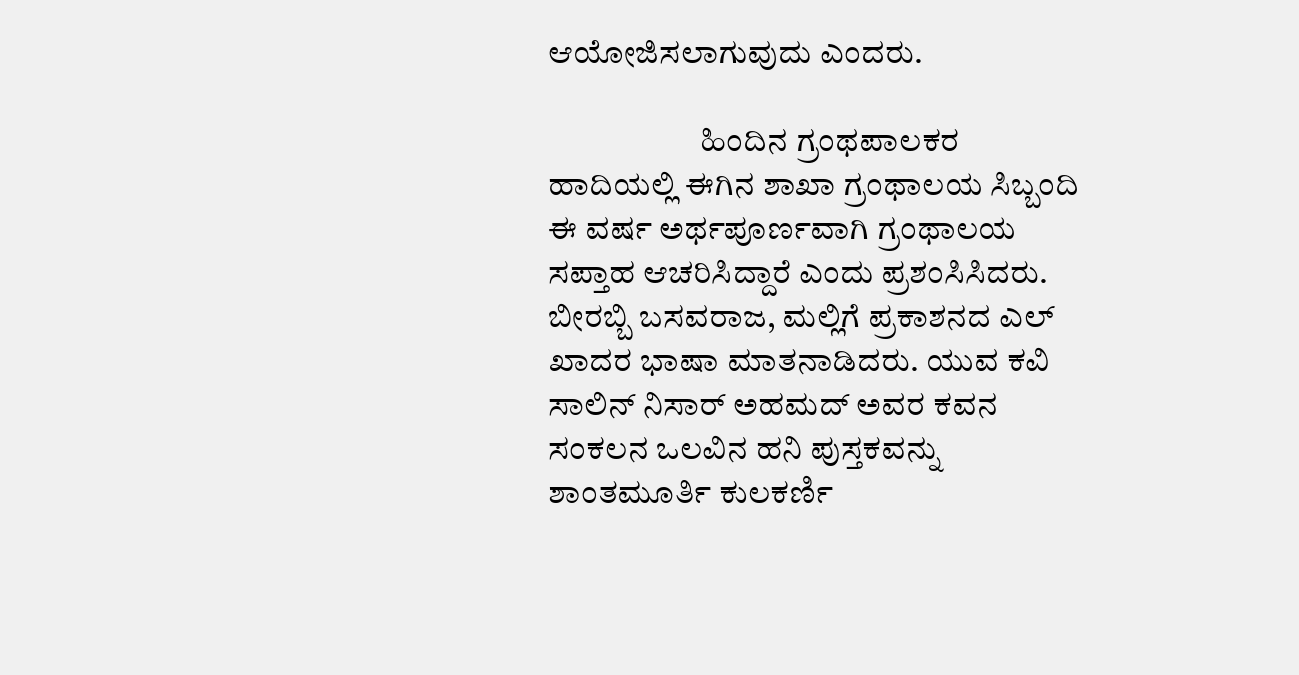ಆಯೋಜಿಸಲಾಗುವುದು ಎಂದರು.

                       ಹಿಂದಿನ ಗ್ರಂಥಪಾಲಕರ ಹಾದಿಯಲ್ಲಿ ಈಗಿನ ಶಾಖಾ ಗ್ರಂಥಾಲಯ ಸಿಬ್ಬಂದಿ ಈ ವರ್ಷ ಅರ್ಥಪೂರ್ಣವಾಗಿ ಗ್ರಂಥಾಲಯ ಸಪ್ತಾಹ ಆಚರಿಸಿದ್ದಾರೆ ಎಂದು ಪ್ರಶಂಸಿಸಿದರು.  ಬೀರಬ್ಬಿ ಬಸವರಾಜ, ಮಲ್ಲಿಗೆ ಪ್ರಕಾಶನದ ಎಲ್ ಖಾದರ ಭಾಷಾ ಮಾತನಾಡಿದರು. ಯುವ ಕವಿ ಸಾಲಿನ್ ನಿಸಾರ್ ಅಹಮದ್ ಅವರ ಕವನ ಸಂಕಲನ ಒಲವಿನ ಹನಿ ಪುಸ್ತಕವನ್ನು ಶಾಂತಮೂರ್ತಿ ಕುಲಕರ್ಣಿ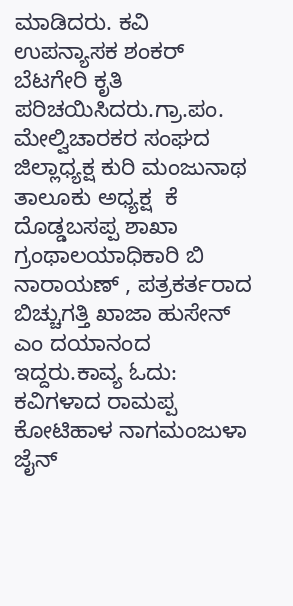ಮಾಡಿದರು. ಕವಿ ಉಪನ್ಯಾಸಕ ಶಂಕರ್ ಬೆಟಗೇರಿ ಕೃತಿ ಪರಿಚಯಿಸಿದರು.ಗ್ರಾ.ಪಂ. ಮೇಲ್ವಿಚಾರಕರ ಸಂಘದ ಜಿಲ್ಲಾಧ್ಯಕ್ಷ ಕುರಿ ಮಂಜುನಾಥ ತಾಲೂಕು ಅಧ್ಯಕ್ಷ  ಕೆ ದೊಡ್ಡಬಸಪ್ಪ ಶಾಖಾ ಗ್ರಂಥಾಲಯಾಧಿಕಾರಿ ಬಿ ನಾರಾಯಣ್ , ಪತ್ರಕರ್ತರಾದ ಬಿಚ್ಚುಗತ್ತಿ ಖಾಜಾ ಹುಸೇನ್ ಎಂ ದಯಾನಂದ ಇದ್ದರು.ಕಾವ್ಯ ಓದು: ಕವಿಗಳಾದ ರಾಮಪ್ಪ ಕೋಟಿಹಾಳ ನಾಗಮಂಜುಳಾ ಜೈನ್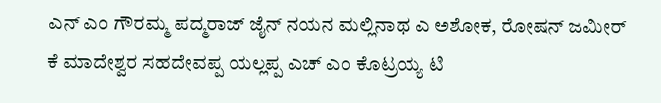ಎನ್ ಎಂ ಗೌರಮ್ಮ ಪದ್ಮರಾಜ್ ಜೈನ್ ನಯನ ಮಲ್ಲಿನಾಥ ಎ ಅಶೋಕ, ರೋಷನ್ ಜಮೀರ್ ಕೆ ಮಾದೇಶ್ವರ ಸಹದೇವಪ್ಪ ಯಲ್ಲಪ್ಪ ಎಚ್ ಎಂ ಕೊಟ್ರಯ್ಯ ಟಿ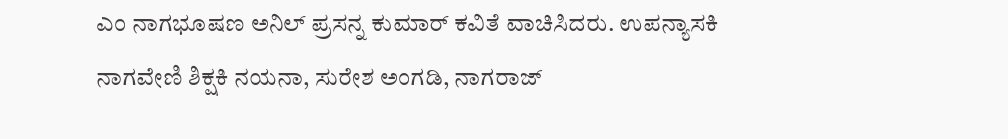ಎಂ ನಾಗಭೂಷಣ ಅನಿಲ್ ಪ್ರಸನ್ನ ಕುಮಾರ್ ಕವಿತೆ ವಾಚಿಸಿದರು. ಉಪನ್ಯಾಸಕಿ ನಾಗವೇಣಿ ಶಿಕ್ಷಕಿ ನಯನಾ, ಸುರೇಶ ಅಂಗಡಿ, ನಾಗರಾಜ್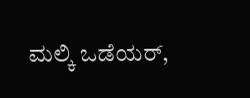ಮಲ್ಕಿ ಒಡೆಯರ್,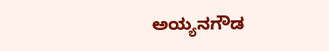ಅಯ್ಯನಗೌಡ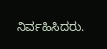ನಿರ್ವಹಿಸಿದರು.